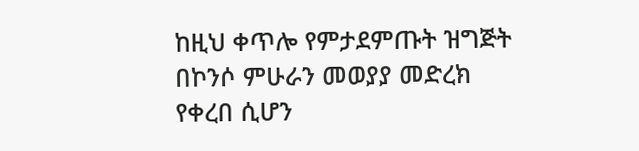ከዚህ ቀጥሎ የምታደምጡት ዝግጅት በኮንሶ ምሁራን መወያያ መድረክ የቀረበ ሲሆን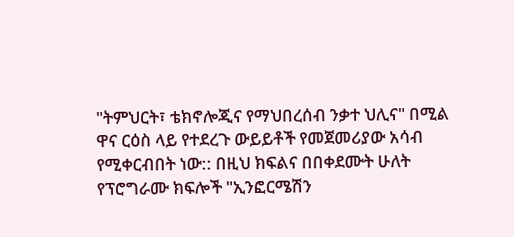"ትምህርት፣ ቴክኖሎጂና የማህበረሰብ ንቃተ ህሊና" በሚል ዋና ርዕስ ላይ የተደረጉ ውይይቶች የመጀመሪያው አሳብ የሚቀርብበት ነው:: በዚህ ክፍልና በበቀደሙት ሁለት የፕሮግራሙ ክፍሎች "ኢንፎርሜሽን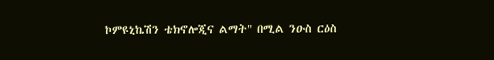ኮምዩኒኬሽን ቴክኖሎጂና ልማት" በሚል ንዑስ ርዕስ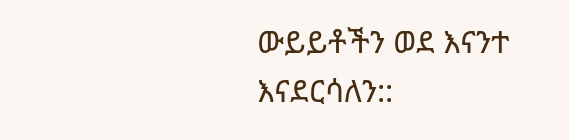ውይይቶችን ወደ እናንተ እናደርሳለን::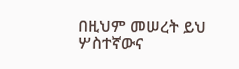በዚህም መሠረት ይህ ሦስተኛውና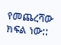የመጨረሻው ክፍል ነው::